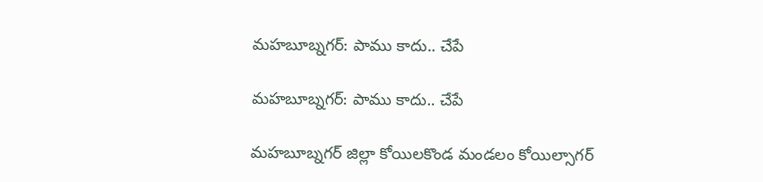మహబూబ్నగర్: పాము కాదు.. చేపే

మహబూబ్నగర్: పాము కాదు.. చేపే

మహబూబ్నగర్ జిల్లా కోయిలకొండ మండలం కోయిల్సాగర్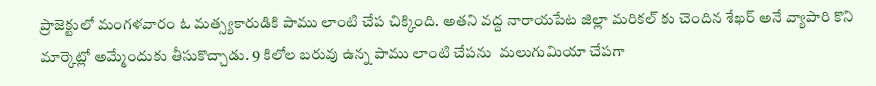ప్రాజెక్టులో మంగళవారం ఓ మత్స్యకారుడికి పాము లాంటి చేప చిక్కింది. అతని వద్ద నారాయపేట జిల్లా మరికల్ కు చెందిన శేఖర్ అనే వ్యాపారి కొని మార్కెట్లో అమ్మేందుకు తీసుకొచ్చాడు. 9 కిలోల బరువు ఉన్న పాము లాంటి చేపను  మలుగుమియా చేపగా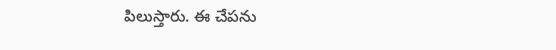పిలుస్తారు. ఈ చేపను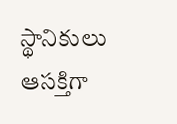స్థానికులు ఆసక్తిగా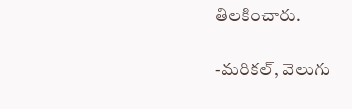తిలకించారు.

-మరికల్, వెలుగు